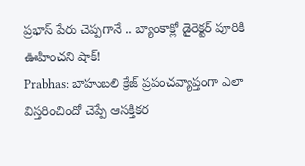ప్రభాస్ పేరు చెప్పగానే .. బ్యాంకాక్లో డైరెక్టర్ పూరికి ఊహించని షాక్!
Prabhas: బాహుబలి క్రేజ్ ప్రపంచవ్యాప్తంగా ఎలా విస్తరించిందో చెప్పే ఆసక్తికర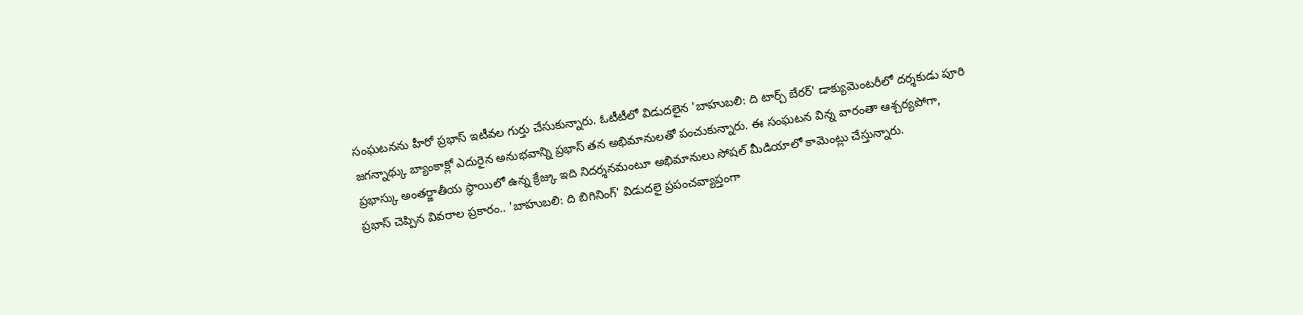సంఘటనను హీరో ప్రభాస్ ఇటీవల గుర్తు చేసుకున్నారు. ఓటీటీలో విడుదలైన 'బాహుబలి: ది టార్చ్ బేరర్' డాక్యుమెంటరీలో దర్శకుడు పూరి జగన్నాథ్కు బ్యాంకాక్లో ఎదురైన అనుభవాన్ని ప్రభాస్ తన అభిమానులతో పంచుకున్నారు. ఈ సంఘటన విన్న వారంతా ఆశ్చర్యపోగా, ప్రభాస్కు అంతర్జాతీయ స్థాయిలో ఉన్న క్రేజ్కు ఇది నిదర్శనమంటూ అభిమానులు సోషల్ మీడియాలో కామెంట్లు చేస్తున్నారు.
ప్రభాస్ చెప్పిన వివరాల ప్రకారం.. 'బాహుబలి: ది బిగినింగ్' విడుదలై ప్రపంచవ్యాప్తంగా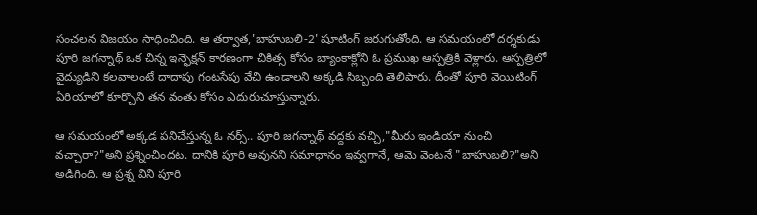సంచలన విజయం సాధించింది. ఆ తర్వాత,'బాహుబలి-2' షూటింగ్ జరుగుతోంది. ఆ సమయంలో దర్శకుడు పూరి జగన్నాథ్ ఒక చిన్న ఇన్ఫెక్షన్ కారణంగా చికిత్స కోసం బ్యాంకాక్లోని ఓ ప్రముఖ ఆస్పత్రికి వెళ్లారు. ఆస్పత్రిలో వైద్యుడిని కలవాలంటే దాదాపు గంటసేపు వేచి ఉండాలని అక్కడి సిబ్బంది తెలిపారు. దీంతో పూరి వెయిటింగ్ ఏరియాలో కూర్చొని తన వంతు కోసం ఎదురుచూస్తున్నారు.

ఆ సమయంలో అక్కడ పనిచేస్తున్న ఓ నర్స్.. పూరి జగన్నాథ్ వద్దకు వచ్చి,"మీరు ఇండియా నుంచి వచ్చారా?"అని ప్రశ్నించిందట. దానికి పూరి అవునని సమాధానం ఇవ్వగానే, ఆమె వెంటనే "బాహుబలి?"అని అడిగింది. ఆ ప్రశ్న విని పూరి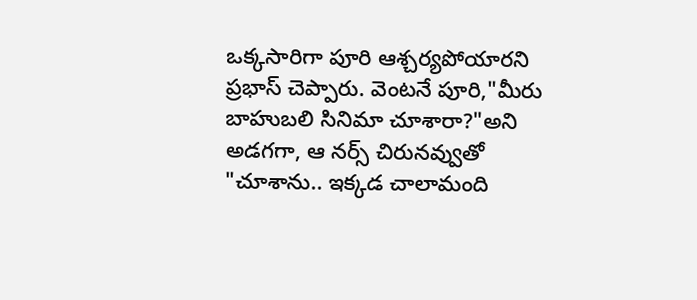ఒక్కసారిగా పూరి ఆశ్చర్యపోయారని ప్రభాస్ చెప్పారు. వెంటనే పూరి,"మీరు బాహుబలి సినిమా చూశారా?"అని అడగగా, ఆ నర్స్ చిరునవ్వుతో "చూశాను.. ఇక్కడ చాలామంది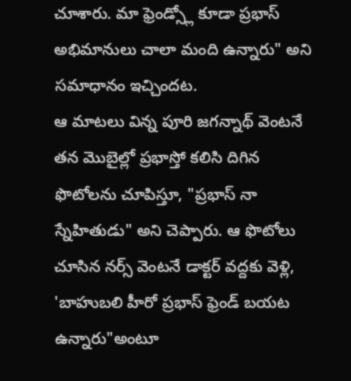చూశారు. మా ఫ్రెండ్స్లో కూడా ప్రభాస్ అభిమానులు చాలా మంది ఉన్నారు" అని సమాధానం ఇచ్చిందట.
ఆ మాటలు విన్న పూరి జగన్నాథ్ వెంటనే తన మొబైల్లో ప్రభాస్తో కలిసి దిగిన ఫొటోలను చూపిస్తూ, "ప్రభాస్ నా స్నేహితుడు" అని చెప్పారు. ఆ ఫొటోలు చూసిన నర్స్ వెంటనే డాక్టర్ వద్దకు వెళ్లి, 'బాహుబలి హీరో ప్రభాస్ ఫ్రెండ్ బయట ఉన్నారు"అంటూ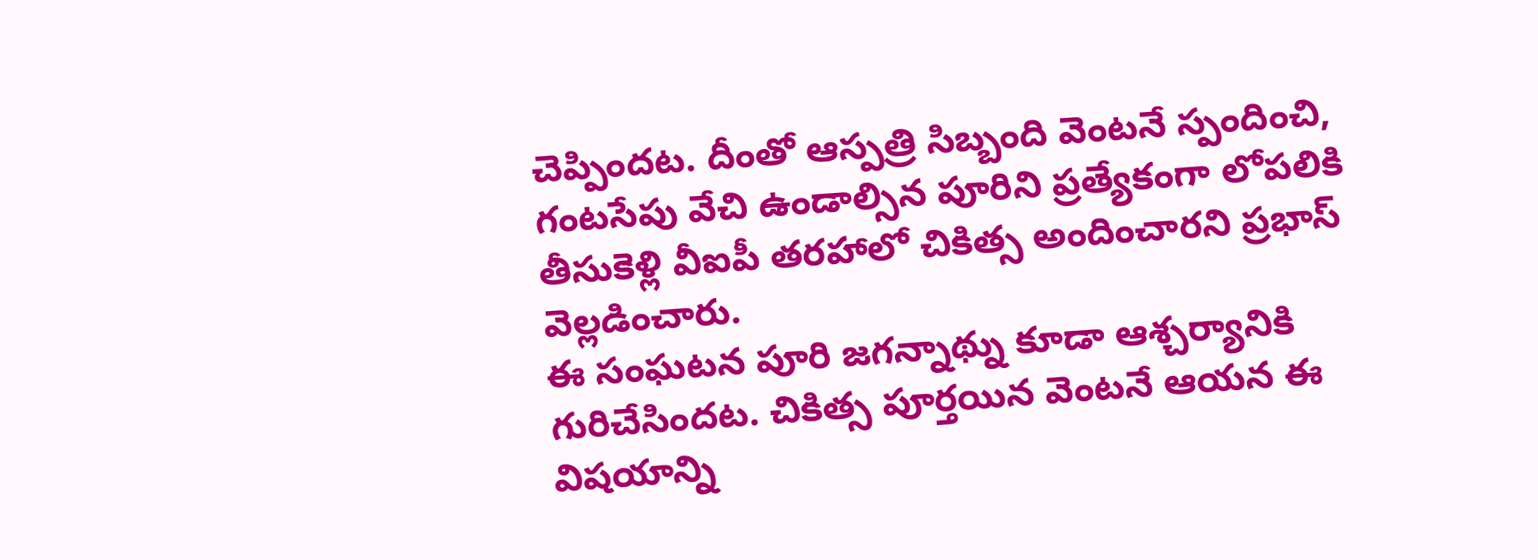చెప్పిందట. దీంతో ఆస్పత్రి సిబ్బంది వెంటనే స్పందించి, గంటసేపు వేచి ఉండాల్సిన పూరిని ప్రత్యేకంగా లోపలికి తీసుకెళ్లి వీఐపీ తరహాలో చికిత్స అందించారని ప్రభాస్ వెల్లడించారు.
ఈ సంఘటన పూరి జగన్నాథ్ను కూడా ఆశ్చర్యానికి గురిచేసిందట. చికిత్స పూర్తయిన వెంటనే ఆయన ఈ విషయాన్ని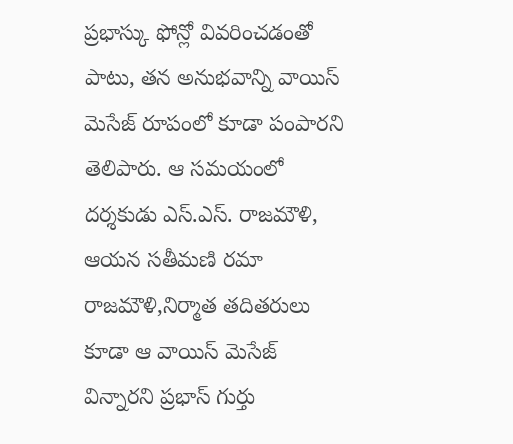ప్రభాస్కు ఫోన్లో వివరించడంతో పాటు, తన అనుభవాన్ని వాయిస్ మెసేజ్ రూపంలో కూడా పంపారని తెలిపారు. ఆ సమయంలో దర్శకుడు ఎస్.ఎస్. రాజమౌళి, ఆయన సతీమణి రమా రాజమౌళి,నిర్మాత తదితరులు కూడా ఆ వాయిస్ మెసేజ్ విన్నారని ప్రభాస్ గుర్తు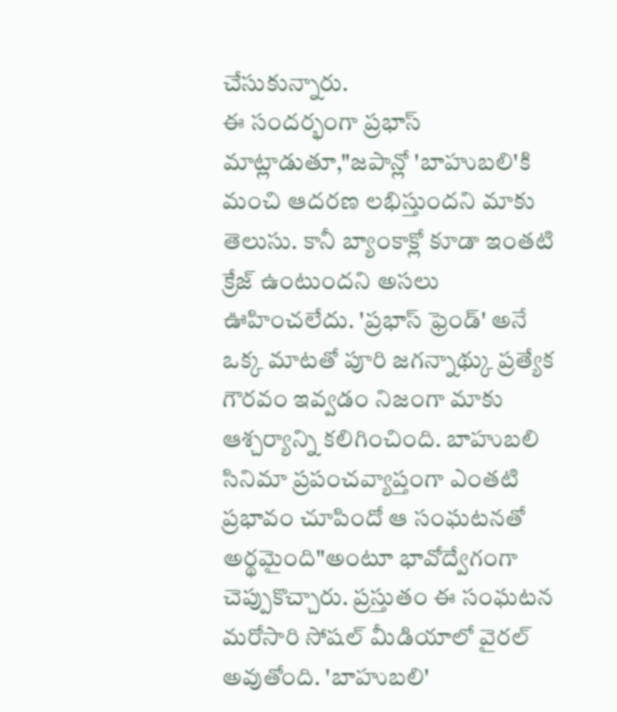చేసుకున్నారు.
ఈ సందర్భంగా ప్రభాస్ మాట్లాడుతూ,"జపాన్లో 'బాహుబలి'కి మంచి ఆదరణ లభిస్తుందని మాకు తెలుసు. కానీ బ్యాంకాక్లో కూడా ఇంతటి క్రేజ్ ఉంటుందని అసలు ఊహించలేదు. 'ప్రభాస్ ఫ్రెండ్' అనే ఒక్క మాటతో పూరి జగన్నాథ్కు ప్రత్యేక గౌరవం ఇవ్వడం నిజంగా మాకు ఆశ్చర్యాన్ని కలిగించింది. బాహుబలి సినిమా ప్రపంచవ్యాప్తంగా ఎంతటి ప్రభావం చూపిందో ఆ సంఘటనతో అర్థమైంది"అంటూ భావోద్వేగంగా చెప్పుకొచ్చారు. ప్రస్తుతం ఈ సంఘటన మరోసారి సోషల్ మీడియాలో వైరల్ అవుతోంది. 'బాహుబలి'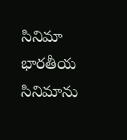సినిమా భారతీయ సినిమాను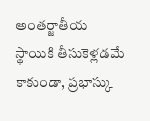అంతర్జాతీయ స్థాయికి తీసుకెళ్లడమే కాకుండా, ప్రభాస్కు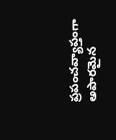ప్రపంచవ్యాప్తంగా అపారమైన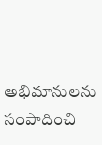అభిమానులను సంపాదించి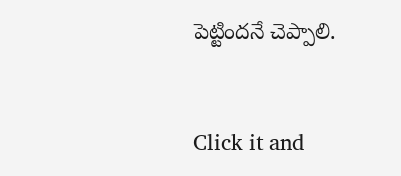పెట్టిందనే చెప్పాలి.


Click it and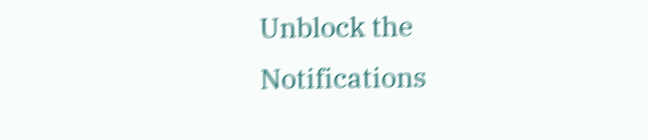Unblock the Notifications